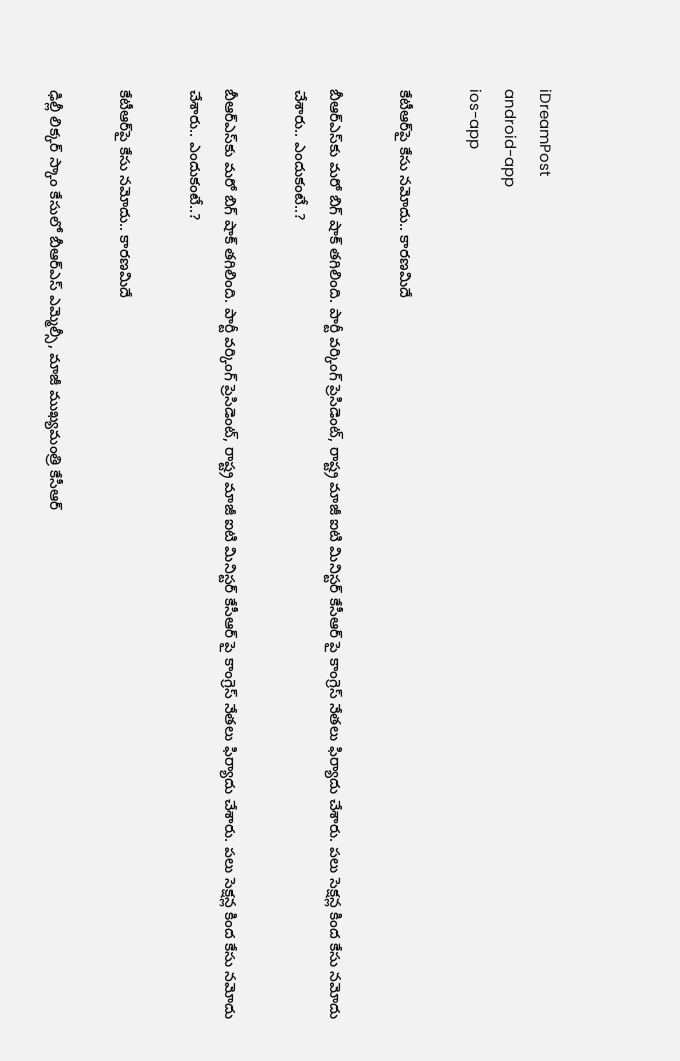iDreamPost
android-app
ios-app

కేటీఆర్‌పై కేసు నమోదు.. కారణమిదే

బీఆర్ఎస్‌కు మరో బిగ్ షాక్ తగిలింది. పార్టీ వర్కింగ్ ప్రెసిడెంట్, రాష్ట్ర మాజీ ఐటి మినిస్టర్ కేసీఆర్ పై కాంగ్రెస్ నేతలు ఫిర్యాదు చేశారు. పలు సెక్షన్ల కింద కేసు నమోదు చేశారు.. ఎందుకంటే..?

బీఆర్ఎస్‌కు మరో బిగ్ షాక్ తగిలింది. పార్టీ వర్కింగ్ ప్రెసిడెంట్, రాష్ట్ర మాజీ ఐటి మినిస్టర్ కేసీఆర్ పై కాంగ్రెస్ నేతలు ఫిర్యాదు చేశారు. పలు సెక్షన్ల కింద కేసు నమోదు చేశారు.. ఎందుకంటే..?

కేటీఆర్‌పై కేసు నమోదు.. కారణమిదే

ఢిల్లీ లిక్కర్ స్కాం కేసులో బీఆర్ఎస్ ఎమ్మెల్సీ, మాజీ ముఖ్యమంత్రి కేసీఆర్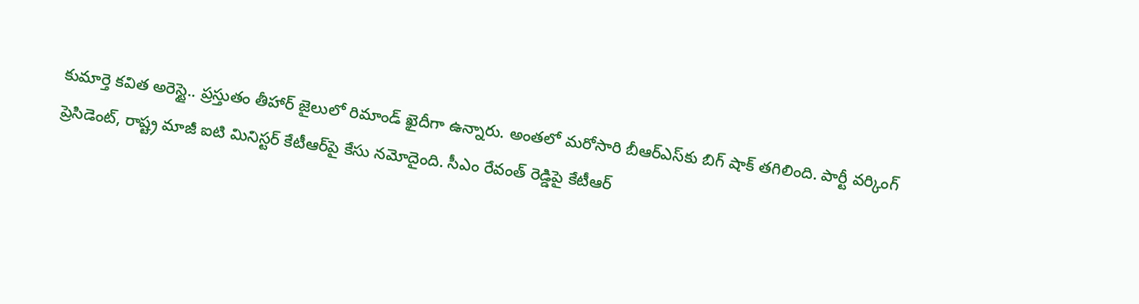కుమార్తె కవిత అరెస్టై.. ప్రస్తుతం తీహార్ జైలులో రిమాండ్ ఖైదీగా ఉన్నారు. అంతలో మరోసారి బీఆర్ఎస్‍కు బిగ్ షాక్ తగిలింది. పార్టీ వర్కింగ్ ప్రెసిడెంట్, రాష్ట్ర మాజీ ఐటి మినిస్టర్ కేటీఆర్‌పై కేసు నమోదైంది. సీఎం రేవంత్ రెడ్డిపై కేటీఆర్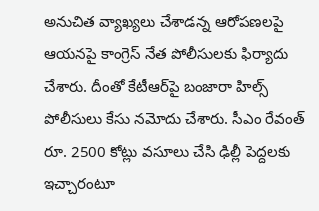అనుచిత వ్యాఖ్యలు చేశాడన్న ఆరోపణలపై ఆయనపై కాంగ్రెస్ నేత పోలీసులకు ఫిర్యాదు చేశారు. దీంతో కేటీఆర్‌పై బంజారా హిల్స్ పోలీసులు కేసు నమోదు చేశారు. సీఎం రేవంత్ రూ. 2500 కోట్లు వసూలు చేసి ఢిల్లీ పెద్దలకు ఇచ్చారంటూ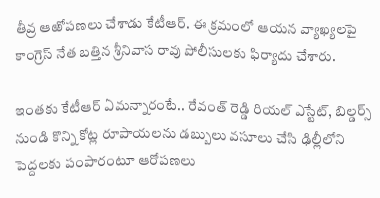తీవ్ర ఆఱోపణలు చేశాడు కేటీఆర్. ఈ క్రమంలో ఆయన వ్యాఖ్యలపై కాంగ్రెస్ నేత బత్తిన శ్రీనివాస రావు పోలీసులకు ఫిర్యాదు చేశారు.

ఇంతకు కేటీఆర్ ఏమన్నారంటే.. రేవంత్ రెడ్డి రియల్ ఎస్టేట్, బిల్డర్స్ నుండి కొన్ని కోట్ల రూపాయలను డబ్బులు వసూలు చేసి ఢిల్లీలోని పెద్దలకు పంపారంటూ ఆరోపణలు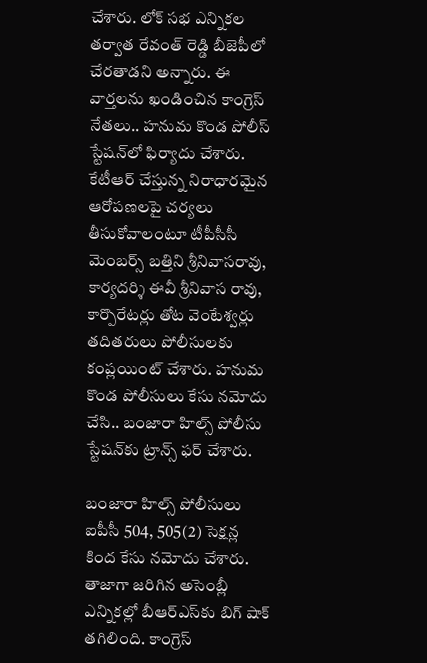చేశారు. లోక్ సభ ఎన్నికల తర్వాత రేవంత్ రెడ్డి బీజెపీలో చేరతాడని అన్నారు. ఈ వార్తలను ఖండించిన కాంగ్రెస్ నేతలు.. హనుమ కొండ పోలీస్ స్టేషన్‌లో ఫిర్యాదు చేశారు. కేటీఆర్ చేస్తున్న నిరాధారమైన ఆరోపణలపై చర్యలు తీసుకోవాలంటూ టీపీసీసీ మెంబర్స్ బత్తిని శ్రీనివాసరావు, కార్యదర్శి ఈవీ శ్రీనివాస రావు, కార్పొరేటర్లు తోట వెంటేశ్వర్లు తదితరులు పోలీసులకు కంప్లయింట్ చేశారు. హనుమ కొండ పోలీసులు కేసు నమోదు చేసి.. బంజారా హిల్స్ పోలీసు స్టేషన్‌కు ట్రాన్స్ ఫర్ చేశారు.

బంజారా హిల్స్ పోలీసులు ఐపీసీ 504, 505(2) సెక్షన్ల కింద కేసు నమోదు చేశారు. తాజాగా జరిగిన అసెంబ్లీ ఎన్నికల్లో బీఆర్ఎస్‌కు బిగ్ షాక్ తగిలింది. కాంగ్రెస్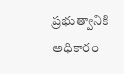ప్రభుత్వానికి అధికారం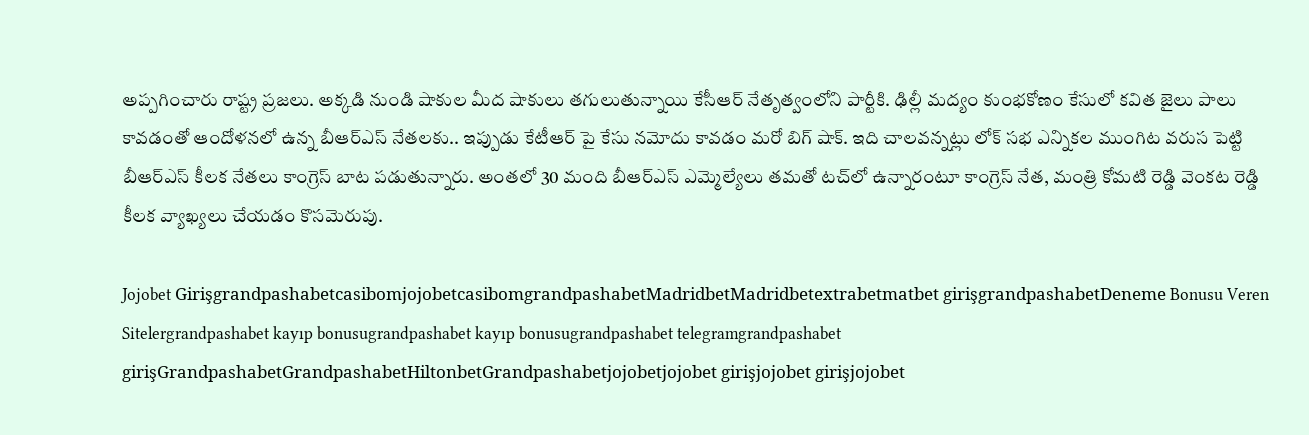అప్పగించారు రాష్ట్ర ప్రజలు. అక్కడి నుండి షాకుల మీద షాకులు తగులుతున్నాయి కేసీఆర్ నేతృత్వంలోని పార్టీకి. ఢిల్లీ మద్యం కుంభకోణం కేసులో కవిత జైలు పాలు కావడంతో ఆందోళనలో ఉన్న బీఆర్ఎస్ నేతలకు.. ఇప్పుడు కేటీఆర్ పై కేసు నమోదు కావడం మరో బిగ్ షాక్. ఇది చాలవన్నట్లు లోక్ సభ ఎన్నికల ముంగిట వరుస పెట్టి బీఆర్ఎస్ కీలక నేతలు కాంగ్రెస్ బాట పడుతున్నారు. అంతలో 30 మంది బీఆర్ఎస్ ఎమ్మెల్యేలు తమతో టచ్‌లో ఉన్నారంటూ కాంగ్రెస్ నేత, మంత్రి కోమటి రెడ్డి వెంకట రెడ్డి కీలక వ్యాఖ్యలు చేయడం కొసమెరుపు.

Jojobet GirişgrandpashabetcasibomjojobetcasibomgrandpashabetMadridbetMadridbetextrabetmatbet girişgrandpashabetDeneme Bonusu Veren Sitelergrandpashabet kayıp bonusugrandpashabet kayıp bonusugrandpashabet telegramgrandpashabet girişGrandpashabetGrandpashabetHiltonbetGrandpashabetjojobetjojobet girişjojobet girişjojobet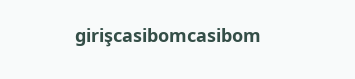girişcasibomcasibom